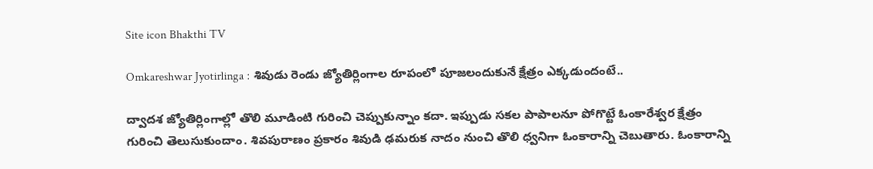Site icon Bhakthi TV

Omkareshwar Jyotirlinga : శివుడు రెండు జ్యోతిర్లింగాల రూపంలో పూజలందుకునే క్షేత్రం ఎక్కడుందంటే..

ద్వాదశ జ్యోతిర్లింగాల్లో తొలి మూడింటి గురించి చెప్పుకున్నాం కదా. ఇప్పుడు సకల పాపాలనూ పోగొట్టే ఓంకారేశ్వర క్షేత్రం గురించి తెలుసుకుందాం. శివపురాణం ప్రకారం శివుడి ఢమరుక నాదం నుంచి తొలి ధ్వనిగా ఓంకారాన్ని చెబుతారు. ఓంకారాన్ని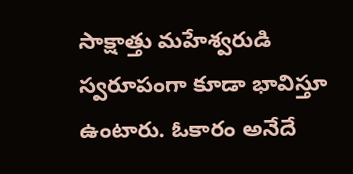సాక్షాత్తు మహేశ్వరుడి స్వరూపంగా కూడా భావిస్తూ ఉంటారు. ఓకారం అనేదే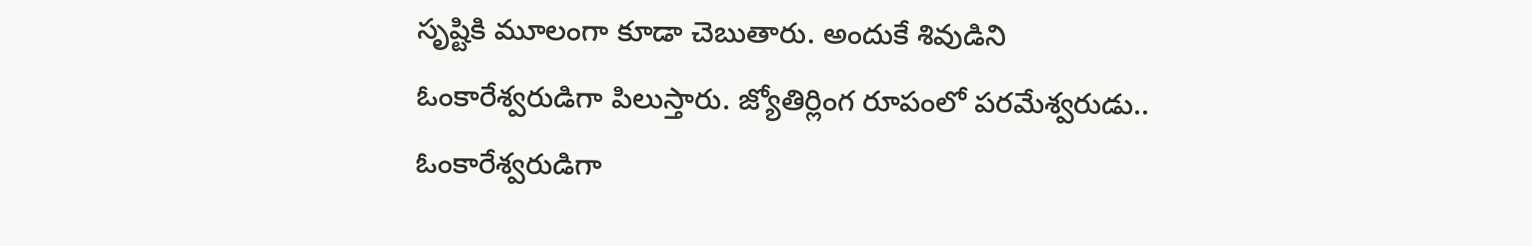సృష్టికి మూలంగా కూడా చెబుతారు. అందుకే శివుడిని ఓంకారేశ్వరుడిగా పిలుస్తారు. జ్యోతిర్లింగ రూపంలో పరమేశ్వరుడు.. ఓంకారేశ్వరుడిగా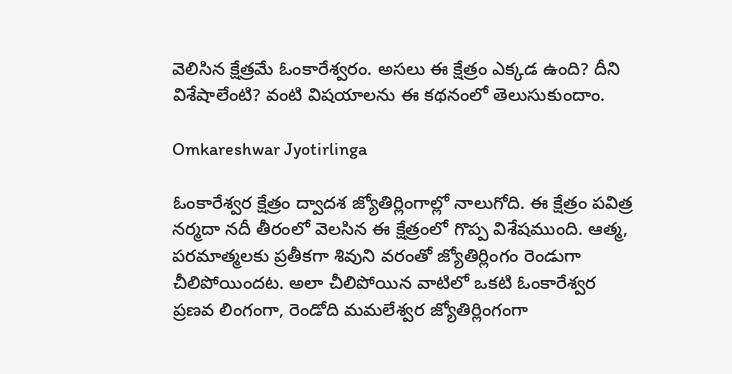వెలిసిన క్షేత్రమే ఓంకారేశ్వరం. అసలు ఈ క్షేత్రం ఎక్కడ ఉంది? దీని విశేషాలేంటి? వంటి విషయాలను ఈ కథనంలో తెలుసుకుందాం.

Omkareshwar Jyotirlinga

ఓంకారేశ్వర క్షేత్రం ద్వాదశ జ్యోతిర్లింగాల్లో నాలుగోది. ఈ క్షేత్రం పవిత్ర నర్మదా నదీ తీరంలో వెలసిన ఈ క్షేత్రంలో గొప్ప విశేషముంది. ఆత్మ, పరమాత్మలకు ప్రతీకగా శివుని వరంతో జ్యోతిర్లింగం రెండుగా చీలిపోయిందట. అలా చీలిపోయిన వాటిలో ఒకటి ఓంకారేశ్వర ప్రణవ లింగంగా, రెండోది మమలేశ్వర జ్యోతిర్లింగంగా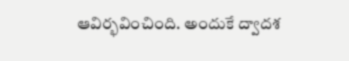ఆవిర్భవించింది. అందుకే ద్వాదశ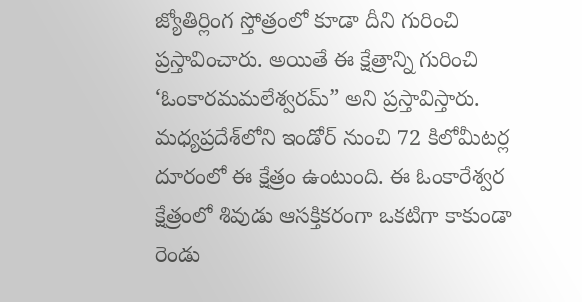జ్యోతిర్లింగ స్తోత్రంలో కూడా దీని గురించి ప్రస్తావించారు. అయితే ఈ క్షేత్రాన్ని గురించి ‘ఓంకారమమలేశ్వరమ్” అని ప్రస్తావిస్తారు. మధ్యప్రదేశ్‌లోని ఇండోర్ నుంచి 72 కిలోమీటర్ల దూరంలో ఈ క్షేత్రం ఉంటుంది. ఈ ఓంకారేశ్వర క్షేత్రంలో శివుడు ఆసక్తికరంగా ఒకటిగా కాకుండా రెండు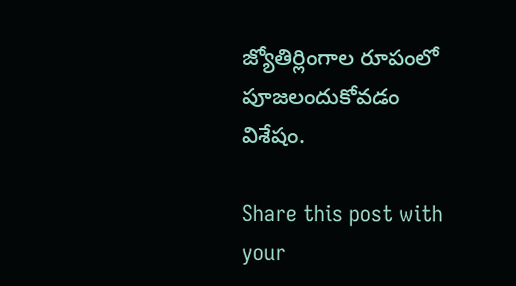జ్యోతిర్లింగాల రూపంలో పూజలందుకోవడం విశేషం.

Share this post with your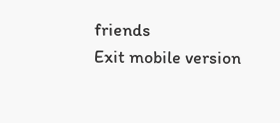friends
Exit mobile version